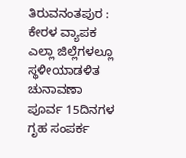ತಿರುವನಂತಪುರ : ಕೇರಳ ವ್ಯಾಪಕ ಎಲ್ಲಾ ಜಿಲ್ಲೆಗಳಲ್ಲೂ ಸ್ಥಳೀಯಾಡಳಿತ ಚುನಾವಣಾ ಪೂರ್ವ 15ದಿನಗಳ ಗೃಹ ಸಂಪರ್ಕ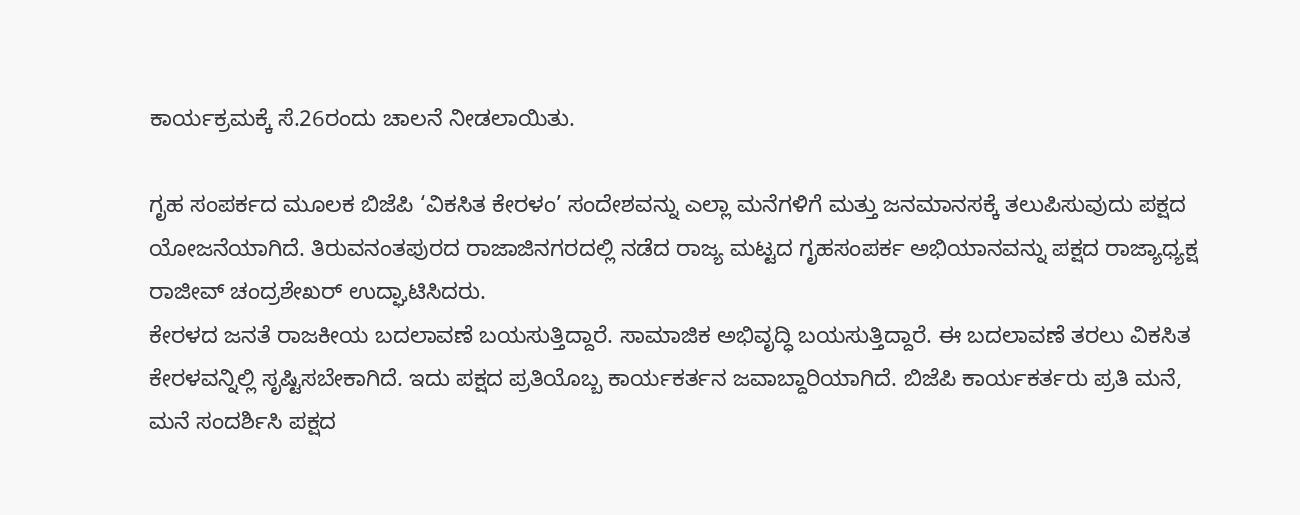ಕಾರ್ಯಕ್ರಮಕ್ಕೆ ಸೆ.26ರಂದು ಚಾಲನೆ ನೀಡಲಾಯಿತು.

ಗೃಹ ಸಂಪರ್ಕದ ಮೂಲಕ ಬಿಜೆಪಿ ‘ವಿಕಸಿತ ಕೇರಳಂ’ ಸಂದೇಶವನ್ನು ಎಲ್ಲಾ ಮನೆಗಳಿಗೆ ಮತ್ತು ಜನಮಾನಸಕ್ಕೆ ತಲುಪಿಸುವುದು ಪಕ್ಷದ ಯೋಜನೆಯಾಗಿದೆ. ತಿರುವನಂತಪುರದ ರಾಜಾಜಿನಗರದಲ್ಲಿ ನಡೆದ ರಾಜ್ಯ ಮಟ್ಟದ ಗೃಹಸಂಪರ್ಕ ಅಭಿಯಾನವನ್ನು ಪಕ್ಷದ ರಾಜ್ಯಾಧ್ಯಕ್ಷ ರಾಜೀವ್ ಚಂದ್ರಶೇಖರ್ ಉದ್ಘಾಟಿಸಿದರು.
ಕೇರಳದ ಜನತೆ ರಾಜಕೀಯ ಬದಲಾವಣೆ ಬಯಸುತ್ತಿದ್ದಾರೆ. ಸಾಮಾಜಿಕ ಅಭಿವೃದ್ಧಿ ಬಯಸುತ್ತಿದ್ದಾರೆ. ಈ ಬದಲಾವಣೆ ತರಲು ವಿಕಸಿತ ಕೇರಳವನ್ನಿಲ್ಲಿ ಸೃಷ್ಟಿಸಬೇಕಾಗಿದೆ. ಇದು ಪಕ್ಷದ ಪ್ರತಿಯೊಬ್ಬ ಕಾರ್ಯಕರ್ತನ ಜವಾಬ್ದಾರಿಯಾಗಿದೆ. ಬಿಜೆಪಿ ಕಾರ್ಯಕರ್ತರು ಪ್ರತಿ ಮನೆ, ಮನೆ ಸಂದರ್ಶಿಸಿ ಪಕ್ಷದ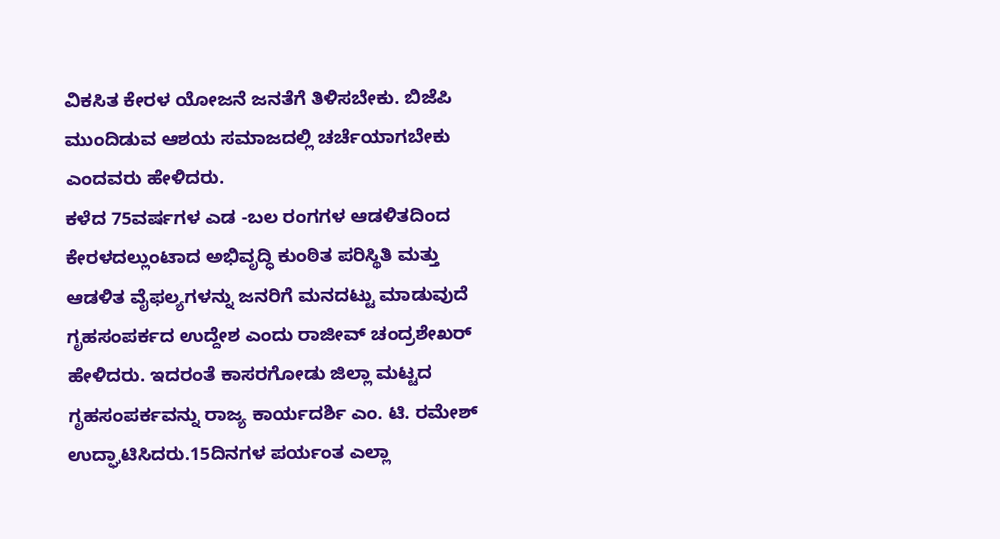ವಿಕಸಿತ ಕೇರಳ ಯೋಜನೆ ಜನತೆಗೆ ತಿಳಿಸಬೇಕು. ಬಿಜೆಪಿ ಮುಂದಿಡುವ ಆಶಯ ಸಮಾಜದಲ್ಲಿ ಚರ್ಚೆಯಾಗಬೇಕು ಎಂದವರು ಹೇಳಿದರು.
ಕಳೆದ 75ವರ್ಷಗಳ ಎಡ -ಬಲ ರಂಗಗಳ ಆಡಳಿತದಿಂದ ಕೇರಳದಲ್ಲುಂಟಾದ ಅಭಿವೃದ್ಧಿ ಕುಂಠಿತ ಪರಿಸ್ಥಿತಿ ಮತ್ತು ಆಡಳಿತ ವೈಫಲ್ಯಗಳನ್ನು ಜನರಿಗೆ ಮನದಟ್ಟು ಮಾಡುವುದೆ ಗೃಹಸಂಪರ್ಕದ ಉದ್ದೇಶ ಎಂದು ರಾಜೀವ್ ಚಂದ್ರಶೇಖರ್ ಹೇಳಿದರು. ಇದರಂತೆ ಕಾಸರಗೋಡು ಜಿಲ್ಲಾ ಮಟ್ಟದ ಗೃಹಸಂಪರ್ಕವನ್ನು ರಾಜ್ಯ ಕಾರ್ಯದರ್ಶಿ ಎಂ. ಟಿ. ರಮೇಶ್ ಉದ್ಘಾಟಿಸಿದರು.15ದಿನಗಳ ಪರ್ಯಂತ ಎಲ್ಲಾ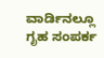ವಾರ್ಡಿನಲ್ಲೂ ಗೃಹ ಸಂಪರ್ಕ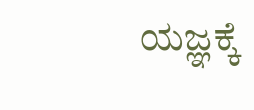ಯಜ್ಞಕ್ಕೆ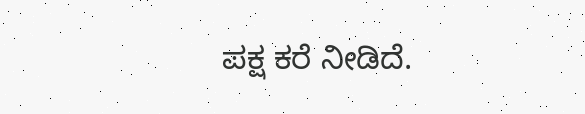ಪಕ್ಷ ಕರೆ ನೀಡಿದೆ.